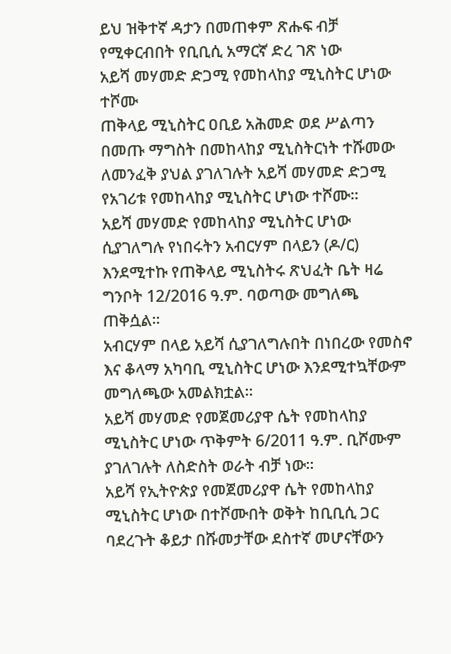ይህ ዝቅተኛ ዳታን በመጠቀም ጽሑፍ ብቻ የሚቀርብበት የቢቢሲ አማርኛ ድረ ገጽ ነው
አይሻ መሃመድ ድጋሚ የመከላከያ ሚኒስትር ሆነው ተሾሙ
ጠቅላይ ሚኒስትር ዐቢይ አሕመድ ወደ ሥልጣን በመጡ ማግስት በመከላከያ ሚኒስትርነት ተሹመው ለመንፈቅ ያህል ያገለገሉት አይሻ መሃመድ ድጋሚ የአገሪቱ የመከላከያ ሚኒስትር ሆነው ተሾሙ።
አይሻ መሃመድ የመከላከያ ሚኒስትር ሆነው ሲያገለግሉ የነበሩትን አብርሃም በላይን (ዶ/ር) እንደሚተኩ የጠቅላይ ሚኒስትሩ ጽህፈት ቤት ዛሬ ግንቦት 12/2016 ዓ.ም. ባወጣው መግለጫ ጠቅሷል።
አብርሃም በላይ አይሻ ሲያገለግሉበት በነበረው የመስኖ እና ቆላማ አካባቢ ሚኒስትር ሆነው እንደሚተኳቸውም መግለጫው አመልክቷል።
አይሻ መሃመድ የመጀመሪያዋ ሴት የመከላከያ ሚኒስትር ሆነው ጥቅምት 6/2011 ዓ.ም. ቢሾሙም ያገለገሉት ለስድስት ወራት ብቻ ነው።
አይሻ የኢትዮጵያ የመጀመሪያዋ ሴት የመከላከያ ሚኒስትር ሆነው በተሾሙበት ወቅት ከቢቢሲ ጋር ባደረጉት ቆይታ በሹመታቸው ደስተኛ መሆናቸውን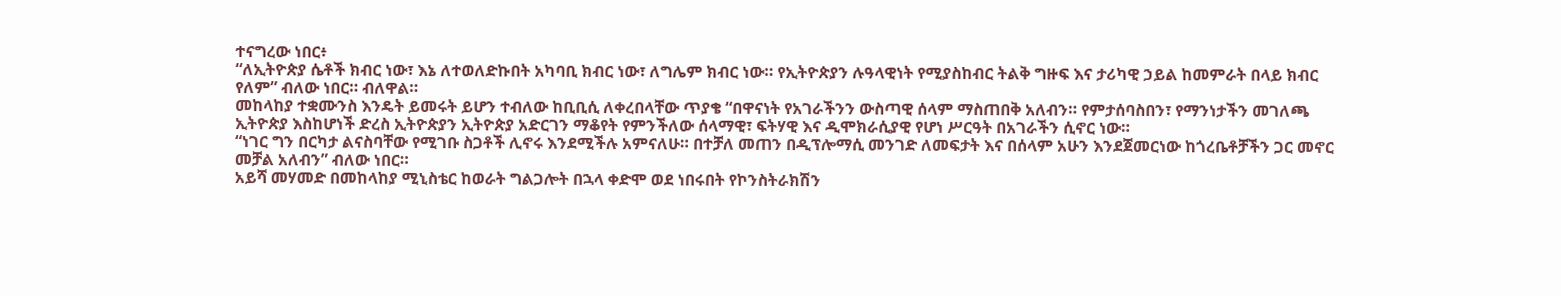ተናግረው ነበር፥
“ለኢትዮጵያ ሴቶች ክብር ነው፣ እኔ ለተወለድኩበት አካባቢ ክብር ነው፣ ለግሌም ክብር ነው። የኢትዮጵያን ሉዓላዊነት የሚያስከብር ትልቅ ግዙፍ እና ታሪካዊ ኃይል ከመምራት በላይ ክብር የለም” ብለው ነበር። ብለዋል።
መከላከያ ተቋሙንስ እንዴት ይመሩት ይሆን ተብለው ከቢቢሲ ለቀረበላቸው ጥያቄ “በዋናነት የአገራችንን ውስጣዊ ሰላም ማስጠበቅ አለብን። የምታሰባስበን፣ የማንነታችን መገለጫ ኢትዮጵያ እስከሆነች ድረስ ኢትዮጵያን ኢትዮጵያ አድርገን ማቆየት የምንችለው ሰላማዊ፣ ፍትሃዊ እና ዲሞክራሲያዊ የሆነ ሥርዓት በአገራችን ሲኖር ነው።
“ነገር ግን በርካታ ልናስባቸው የሚገቡ ስጋቶች ሊኖሩ እንደሚችሉ አምናለሁ። በተቻለ መጠን በዲፕሎማሲ መንገድ ለመፍታት እና በሰላም አሁን እንደጀመርነው ከጎረቤቶቻችን ጋር መኖር መቻል አለብን” ብለው ነበር።
አይሻ መሃመድ በመከላከያ ሚኒስቴር ከወራት ግልጋሎት በኋላ ቀድሞ ወደ ነበሩበት የኮንስትራክሽን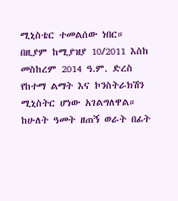ሚኒስቴር ተመልሰው ነበር።
በዚያም ከሚያዝያ 10/2011 እስከ መስከረም 2014 ዓ.ም. ድረስ የከተማ ልማት እና ኮንስትራክሽን ሚኒስትር ሆነው አገልግለዋል።
ከሁለት ዓመት ዘጠኝ ወራት በፊት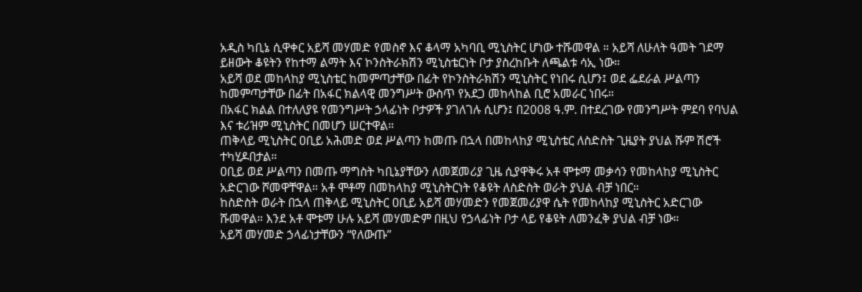አዲስ ካቢኔ ሲዋቀር አይሻ መሃመድ የመስኖ እና ቆላማ አካባቢ ሚኒስትር ሆነው ተሹመዋል ። አይሻ ለሁለት ዓመት ገደማ ይዘውት ቆዩትን የከተማ ልማት እና ኮንስትራክሽን ሚኒስቴርነት ቦታ ያስረከቡት ለጫልቱ ሳኢ ነው።
አይሻ ወደ መከላከያ ሚኒስቴር ከመምጣታቸው በፊት የኮንስትራክሽን ሚኒስትር የነበሩ ሲሆን፤ ወደ ፌደራል ሥልጣን ከመምጣታቸው በፊት በአፋር ክልላዊ መንግሥት ውስጥ የአደጋ መከላከል ቢሮ አመራር ነበሩ።
በአፋር ክልል በተለለያዩ የመንግሥት ኃላፊነት ቦታዎች ያገለገሉ ሲሆን፤ በ2008 ዓ.ም. በተደረገው የመንግሥት ምደባ የባህል እና ቱሪዝም ሚኒስትር በመሆን ሠርተዋል።
ጠቅላይ ሚኒስትር ዐቢይ አሕመድ ወደ ሥልጣን ከመጡ በኋላ በመከላከያ ሚኒስቴር ለስድስት ጊዜያት ያህል ሹም ሽሮች ተካሂዶበታል።
ዐቢይ ወደ ሥልጣን በመጡ ማግስት ካቢኔያቸውን ለመጀመሪያ ጊዜ ሲያዋቅሩ አቶ ሞቱማ መቃሳን የመከላከያ ሚኒስትር አድርገው ሾመዋቸዋል። አቶ ሞቶማ በመከላከያ ሚኒስትርነት የቆዩት ለስድስት ወራት ያህል ብቻ ነበር።
ከስድስት ወራት በኋላ ጠቅላይ ሚኒስትር ዐቢይ አይሻ መሃመድን የመጀመሪያዋ ሴት የመከላከያ ሚኒስትር አድርገው ሹመዋል። እንደ አቶ ሞቱማ ሁሉ አይሻ መሃመድም በዚህ የኃላፊነት ቦታ ላይ የቆዩት ለመንፈቅ ያህል ብቻ ነው።
አይሻ መሃመድ ኃላፊነታቸውን “የለውጡ”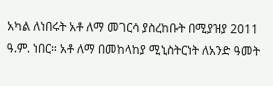አካል ለነበሩት አቶ ለማ መገርሳ ያስረከቡት በሚያዝያ 2011 ዓ.ም. ነበር። አቶ ለማ በመከላከያ ሚኒስትርነት ለአንድ ዓመት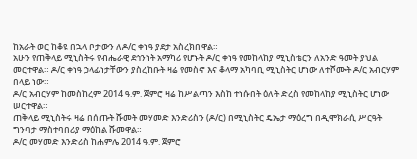ከአራት ወር ከቆዩ በኋላ ቦታውን ለዶ/ር ቀነዓ ያደታ አስረክበዋል።
አሁን የጠቅላይ ሚኒስትሩ የብሔራዊ ደኅንነት አማካሪ የሆኑት ዶ/ር ቀነዓ የመከላከያ ሚኒስቴርን ለአንድ ዓመት ያህል መርተዋል። ዶ/ር ቀነዓ ኃላፊነታቸውን ያስረከቡት ዛሬ የመስኖ እና ቆላማ አካባቢ ሚኒስትር ሆነው ለተሾሙት ዶ/ር አብርሃም በላይ ነው።
ዶ/ር አብርሃም ከመስከረም 2014 ዓ.ም. ጀምሮ ዛሬ ከሥልጣን እስከ ተነሱበት ዕለት ድረስ የመከላከያ ሚኒስትር ሆነው ሠርተዋል።
ጠቅላይ ሚኒስትሩ ዛሬ በሰጡት ሹመት መሃመድ እንድሪስን (ዶ/ር) በሚኒስትር ዴኤታ ማዕረግ በዲሞክራሲ ሥርዓት ግንባታ ማስተባበሪያ ማዕከል ሹመዋል።
ዶ/ር መሃመድ እንድሪስ ከሐምሌ 2014 ዓ.ም. ጀምሮ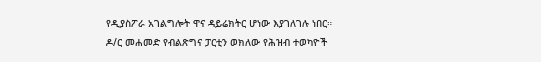የዲያስፖራ አገልግሎት ዋና ዳይሬክትር ሆነው እያገለገሉ ነበር። ዶ/ር መሐመድ የብልጽግና ፓርቲን ወክለው የሕዝብ ተወካዮች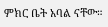ምክር ቤት አባል ናቸው።